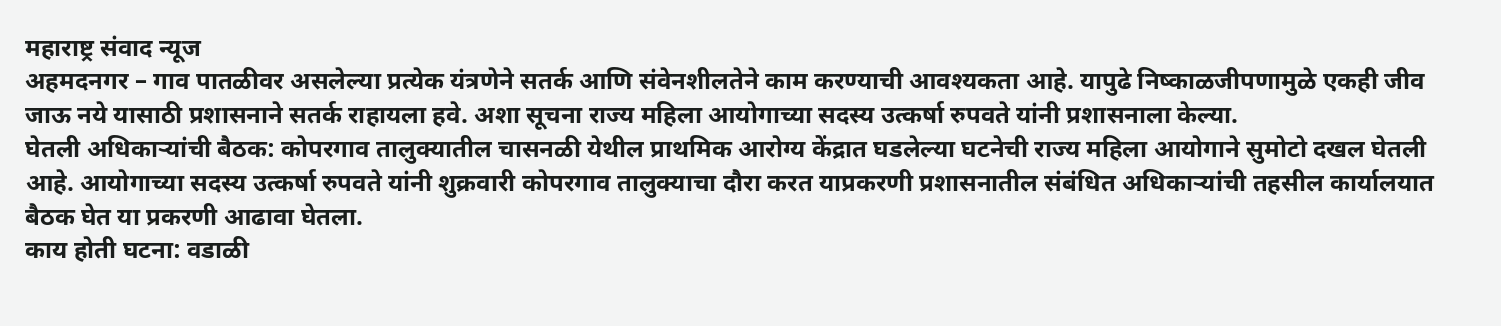महाराष्ट्र संवाद न्यूज
अहमदनगर – गाव पातळीवर असलेल्या प्रत्येक यंत्रणेने सतर्क आणि संवेनशीलतेने काम करण्याची आवश्यकता आहे. यापुढे निष्काळजीपणामुळे एकही जीव जाऊ नये यासाठी प्रशासनाने सतर्क राहायला हवे. अशा सूचना राज्य महिला आयोगाच्या सदस्य उत्कर्षा रुपवते यांनी प्रशासनाला केल्या.
घेतली अधिकाऱ्यांची बैठक: कोपरगाव तालुक्यातील चासनळी येथील प्राथमिक आरोग्य केंद्रात घडलेल्या घटनेची राज्य महिला आयोगाने सुमोटो दखल घेतली आहे. आयोगाच्या सदस्य उत्कर्षा रुपवते यांनी शुक्रवारी कोपरगाव तालुक्याचा दौरा करत याप्रकरणी प्रशासनातील संबंधित अधिकाऱ्यांची तहसील कार्यालयात बैठक घेत या प्रकरणी आढावा घेतला.
काय होती घटना: वडाळी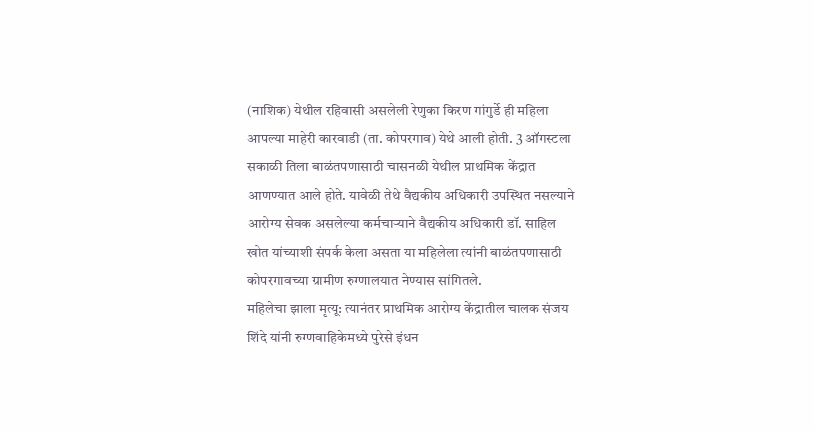(नाशिक) येथील रहिवासी असलेली रेणुका किरण गांगुर्डे ही महिला आपल्या माहेरी कारवाडी (ता. कोपरगाव) येथे आली होती. 3 ऑगस्टला सकाळी तिला बाळंतपणासाठी चासनळी येथील प्राथमिक केंद्रात आणण्यात आले होते. यावेळी तेथे वैद्यकीय अधिकारी उपस्थित नसल्याने आरोग्य सेवक असलेल्या कर्मचाऱ्याने वैद्यकीय अधिकारी डॉ. साहिल खोत यांच्याशी संपर्क केला असता या महिलेला त्यांनी बाळंतपणासाठी कोपरगावच्या ग्रामीण रुग्णालयात नेण्यास सांगितले.
महिलेचा झाला मृत्यू: त्यानंतर प्राथमिक आरोग्य केंद्रातील चालक संजय शिंदे यांनी रुग्णवाहिकेमध्ये पुरेसे इंधन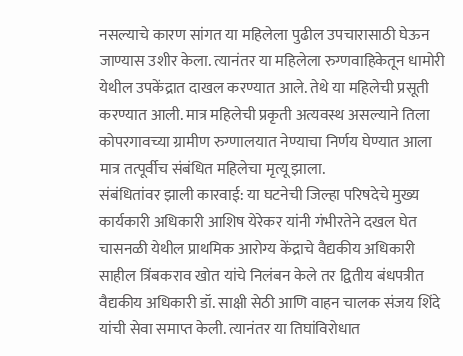नसल्याचे कारण सांगत या महिलेला पुढील उपचारासाठी घेऊन जाण्यास उशीर केला. त्यानंतर या महिलेला रुग्णवाहिकेतून धामोरी येथील उपकेंद्रात दाखल करण्यात आले. तेथे या महिलेची प्रसूती करण्यात आली. मात्र महिलेची प्रकृती अत्यवस्थ असल्याने तिला कोपरगावच्या ग्रामीण रुग्णालयात नेण्याचा निर्णय घेण्यात आला मात्र तत्पूर्वीच संबंधित महिलेचा मृत्यू झाला.
संबंधितांवर झाली कारवाई: या घटनेची जिल्हा परिषदेचे मुख्य कार्यकारी अधिकारी आशिष येरेकर यांनी गंभीरतेने दखल घेत चासनळी येथील प्राथमिक आरोग्य केंद्राचे वैद्यकीय अधिकारी साहील त्रिंबकराव खोत यांचे निलंबन केले तर द्वितीय बंधपत्रीत वैद्यकीय अधिकारी डॉ. साक्षी सेठी आणि वाहन चालक संजय शिंदे यांची सेवा समाप्त केली. त्यानंतर या तिघांविरोधात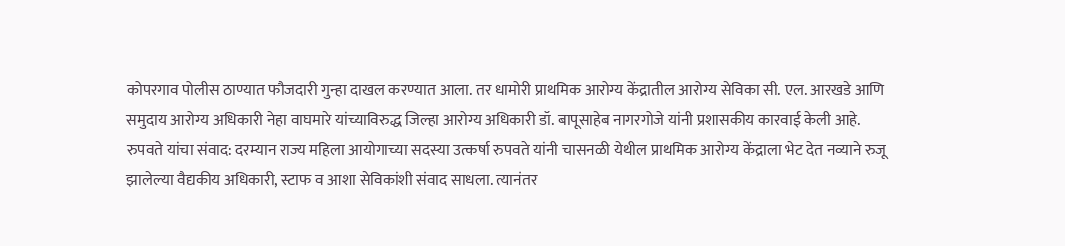कोपरगाव पोलीस ठाण्यात फौजदारी गुन्हा दाखल करण्यात आला. तर धामोरी प्राथमिक आरोग्य केंद्रातील आरोग्य सेविका सी. एल. आरखडे आणि समुदाय आरोग्य अधिकारी नेहा वाघमारे यांच्याविरुद्ध जिल्हा आरोग्य अधिकारी डॉ. बापूसाहेब नागरगोजे यांनी प्रशासकीय कारवाई केली आहे.
रुपवते यांचा संवाद: दरम्यान राज्य महिला आयोगाच्या सदस्या उत्कर्षा रुपवते यांनी चासनळी येथील प्राथमिक आरोग्य केंद्राला भेट देत नव्याने रुजू झालेल्या वैद्यकीय अधिकारी, स्टाफ व आशा सेविकांशी संवाद साधला. त्यानंतर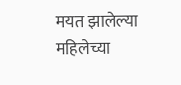मयत झालेल्या महिलेच्या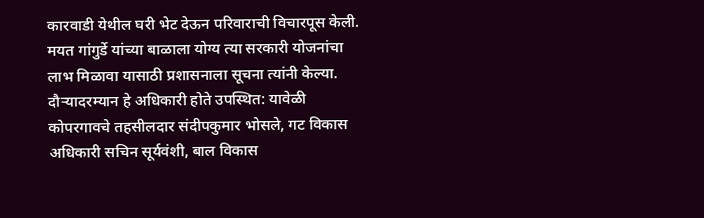कारवाडी येथील घरी भेट देऊन परिवाराची विचारपूस केली. मयत गांगुर्डे यांच्या बाळाला योग्य त्या सरकारी योजनांचा लाभ मिळावा यासाठी प्रशासनाला सूचना त्यांनी केल्या.
दौऱ्यादरम्यान हे अधिकारी होते उपस्थित: यावेळी कोपरगावचे तहसीलदार संदीपकुमार भोसले, गट विकास अधिकारी सचिन सूर्यवंशी, बाल विकास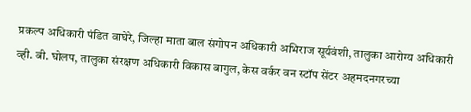प्रकल्प अधिकारी पंडित वाघेरे, जिल्हा माता बाल संगोपन अधिकारी अभिराज सूर्यवंशी, तालुका आरोग्य अधिकारी व्ही. बी. घोलप, तालुका संरक्षण अधिकारी विकास बागुल, केस वर्कर वन स्टॉप सेंटर अहमदनगरच्या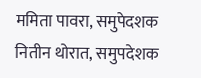ममिता पावरा, समुपेदशक नितीन थोरात, समुपदेशक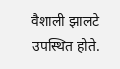वैशाली झालटे उपस्थित होते.